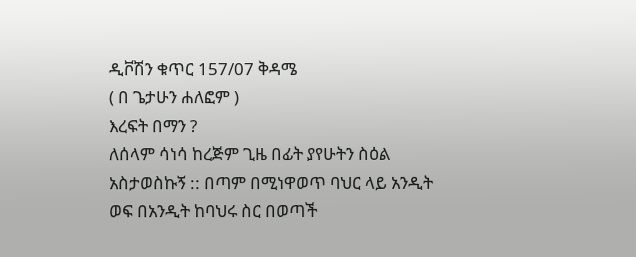ዲቮሽን ቁጥር 157/07 ቅዳሜ
( በ ጌታሁን ሐለፎም )
እረፍት በማን ?
ለሰላም ሳነሳ ከረጅም ጊዜ በፊት ያየሁትን ስዕል አስታወስኩኝ :: በጣም በሚነዋወጥ ባህር ላይ አንዲት ወፍ በአንዲት ከባህሩ ስር በወጣች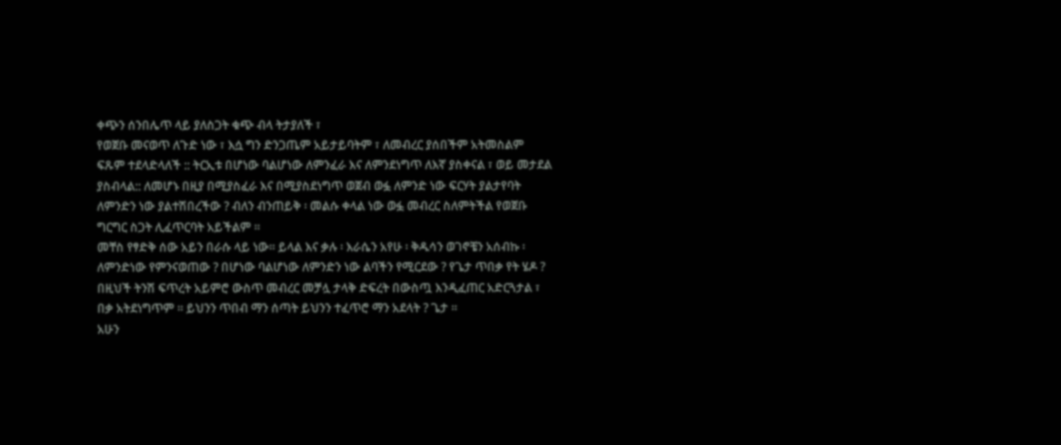ቀጭን ሰንበሌጥ ላይ ያለስጋት ቁጭ ብላ ትታያለች ፣
የወጀቡ መናወጥ ለጉድ ነው ፣ እሷ ግን ድንጋጤም አይታይባትም ፣ ለመብረር ያሰበችም አትመስልም ፍጹም ተደላድላለች :: ትርኢቱ በሆነው ባልሆነው ለምንፈራ እና ለምንደነግጥ ለእኛ ያስቀናል ፣ ወይ መታደል ያስብላል:: ለመሆኑ በዚያ በሚያስፈራ እና በሚያስደነግጥ ወጀብ ወፏ ለምንድ ነው ፍርሃት ያልታየባት ለምንድን ነው ያልተሽበረችው ? ብለን ብንጠይቅ ፡ መልሱ ቀላል ነው ወፏ መብረር ስለምትችል የወጀቡ ግርግር ስጋት ሊፈጥርባት አይችልም ።
መቸስ የፃድቅ ሰው አይን በራሱ ላይ ነው። ይላል እና ቃሉ ፡ እራሴን አየሁ ፡ ቅዱሳን ወገኖቼን አሰብኩ ፡ ለምንድነው የምንናወጠው ? በሆነው ባልሆነው ለምንድን ነው ልባችን የሚርደው ? የጌታ ጥበቃ የት ሄዶ ?
በዚህች ትንሽ ፍጥረት አይምሮ ውስጥ መብረር መቻሏ ታላቅ ድፍረት በውስጧ እንዲፈጠር አድርጓታል ፣ በቃ አትደነግጥም ። ይህንን ጥበብ ማን ሰጣት ይህንን ተፈጥሮ ማን አደላት ? ጌታ ።
አሁን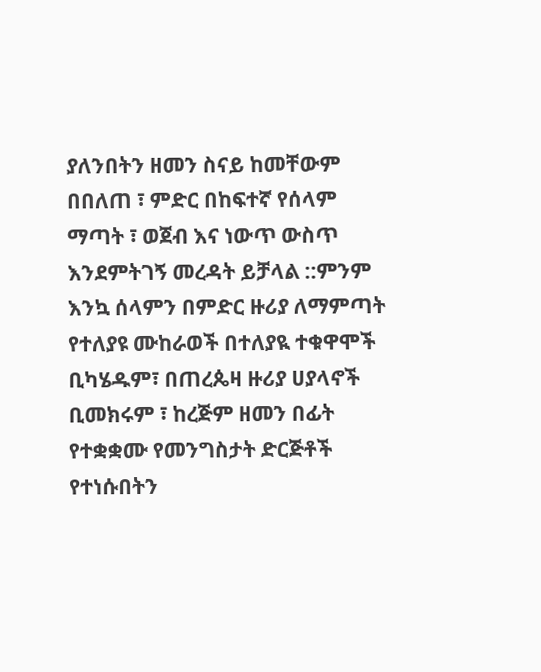ያለንበትን ዘመን ስናይ ከመቸውም በበለጠ ፣ ምድር በከፍተኛ የሰላም ማጣት ፣ ወጀብ እና ነውጥ ውስጥ እንደምትገኝ መረዳት ይቻላል ::ምንም እንኳ ሰላምን በምድር ዙሪያ ለማምጣት የተለያዩ ሙከራወች በተለያዪ ተቁዋሞች ቢካሄዱም፣ በጠረጴዛ ዙሪያ ሀያላኖች ቢመክሩም ፣ ከረጅም ዘመን በፊት የተቋቋሙ የመንግስታት ድርጅቶች የተነሱበትን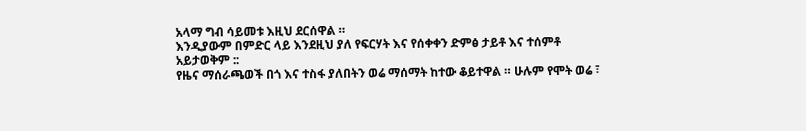አላማ ግብ ሳይመቱ እዚህ ደርሰዋል ።
እንዲያውም በምድር ላይ እንደዚህ ያለ የፍርሃት እና የሰቀቀን ድምፅ ታይቶ እና ተሰምቶ አይታወቅም ::
የዜና ማሰራጫወች በጎ እና ተስፋ ያለበትን ወሬ ማሰማት ከተው ቆይተዋል ። ሁሉም የሞት ወሬ ፣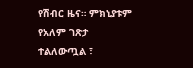የሽብር ዜና። ምክኒያቱም የአለም ገጽታ ተልለውጧል ፣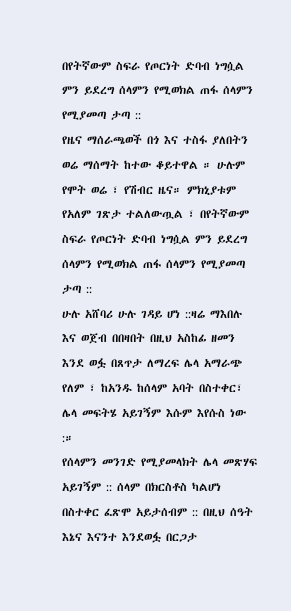በየትኛውም ስፍራ የጦርነት ድባብ ነግሷል ምን ይደረግ ሰላምን የሚወክል ጠፋ ሰላምን የሚያመጣ ታጣ ::
የዜና ማሰራጫወች በጎ እና ተስፋ ያለበትን ወሬ ማሰማት ከተው ቆይተዋል ። ሁሉም የሞት ወሬ ፣ የሽብር ዜና። ምክኒያቱም የአለም ገጽታ ተልለውጧል ፣ በየትኛውም ስፍራ የጦርነት ድባብ ነግሷል ምን ይደረግ ሰላምን የሚወክል ጠፋ ሰላምን የሚያመጣ ታጣ ::
ሁሉ አሸባሪ ሁሉ ገዳይ ሆነ ::ዛሬ ማእበሉ እና ወጀብ በበዛበት በዚህ አስከፊ ዘመን እንደ ወፏ በጸጥታ ለማረፍ ሌላ አማራጭ የለም ፣ ከአንዱ ከሰላም አባት በስተቀር፣ ሌላ መፍትሄ አይገኝም እሱም እየሱስ ነው :።
የሰላምን መንገድ የሚያመላክት ሌላ መጽሃፍ አይገኝም :: ሰላም በክርስቶስ ካልሆነ በስተቀር ፈጽሞ አይታሰብም :: በዚህ ሰዓት እኔና እናንተ እንደወፏ በርጋታ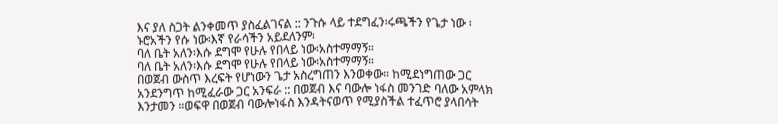እና ያለ ስጋት ልንቀመጥ ያስፈልገናል :: ንጉሱ ላይ ተደግፈን፡ሩጫችን የጌታ ነው ፡ ኑሮአችን የሱ ነው፡እኛ የራሳችን አይደለንም፡
ባለ ቤት አለን፡እሱ ደግሞ የሁሉ የበላይ ነው፡አስተማማኝ።
ባለ ቤት አለን፡እሱ ደግሞ የሁሉ የበላይ ነው፡አስተማማኝ።
በወጀብ ውስጥ እረፍት የሆነውን ጌታ አስረግጠን እንወቀው። ከሚደነግጠው ጋር አንደንግጥ ከሚፈራው ጋር አንፍራ :: በወጀብ እና ባውሎ ነፋስ መንገድ ባለው አምላክ እንታመን ።ወፍዋ በወጀብ ባውሎነፋስ እንዳትናወጥ የሚያስችል ተፈጥሮ ያላበሳት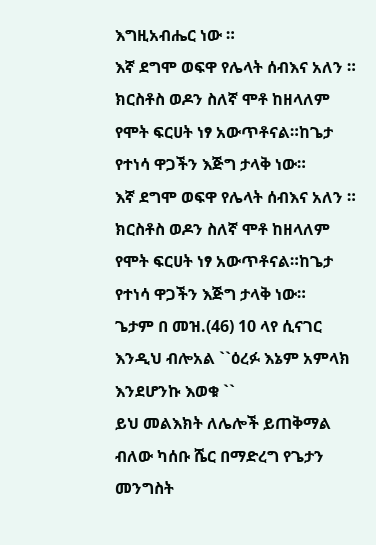እግዚአብሔር ነው ።
እኛ ደግሞ ወፍዋ የሌላት ሰብእና አለን ። ክርስቶስ ወዶን ስለኛ ሞቶ ከዘላለም የሞት ፍርሀት ነፃ አውጥቶናል።ከጌታ የተነሳ ዋጋችን እጅግ ታላቅ ነው።
እኛ ደግሞ ወፍዋ የሌላት ሰብእና አለን ። ክርስቶስ ወዶን ስለኛ ሞቶ ከዘላለም የሞት ፍርሀት ነፃ አውጥቶናል።ከጌታ የተነሳ ዋጋችን እጅግ ታላቅ ነው።
ጌታም በ መዝ.(46) 10 ላየ ሲናገር እንዲህ ብሎአል ``ዕረፉ እኔም አምላክ እንደሆንኩ እወቁ ``
ይህ መልእክት ለሌሎች ይጠቅማል ብለው ካሰቡ ሼር በማድረግ የጌታን መንግስት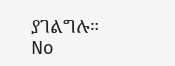ያገልግሉ።
No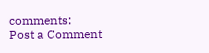comments:
Post a Comment